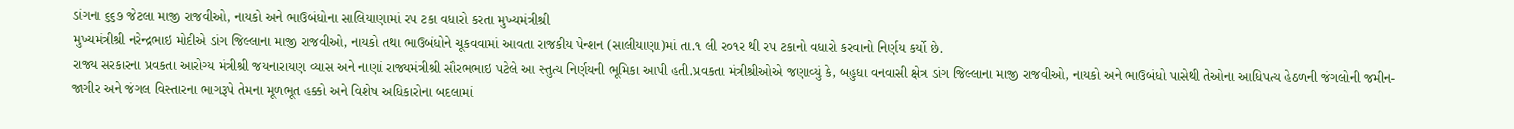ડાંગના ૬૬૭ જેટલા માજી રાજવીઓ, નાયકો અને ભાઉબંધોના સાલિયાણામાં રપ ટકા વધારો કરતા મુખ્યમંત્રીશ્રી
મુખ્યમંત્રીશ્રી નરેન્દ્રભાઇ મોદીએ ડાંગ જિલ્લાના માજી રાજવીઓ, નાયકો તથા ભાઉબંધોને ચૂકવવામાં આવતા રાજકીય પેન્શન (સાલીયાણા)માં તા.૧ લી ર૦૧ર થી રપ ટકાનો વધારો કરવાનો નિર્ણય કર્યો છે.
રાજ્ય સરકારના પ્રવકતા આરોગ્ય મંત્રીશ્રી જયનારાયણ વ્યાસ અને નાણાં રાજ્યમંત્રીશ્રી સૌરભભાઇ પટેલે આ સ્તુત્ય નિર્ણયની ભૂમિકા આપી હતી.પ્રવકતા મંત્રીશ્રીઓએ જણાવ્યું કે, બહુધા વનવાસી ક્ષેત્ર ડાંગ જિલ્લાના માજી રાજવીઓ, નાયકો અને ભાઉબંધો પાસેથી તેઓના આધિપત્ય હેઠળની જંગલોની જમીન-જાગીર અને જંગલ વિસ્તારના ભાગરૂપે તેમના મૂળભૂત હક્કો અને વિશેષ અધિકારોના બદલામાં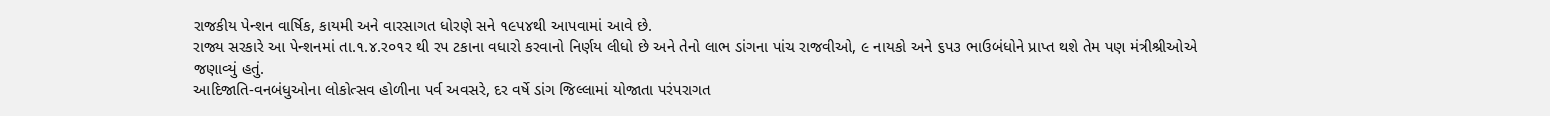રાજકીય પેન્શન વાર્ષિક, કાયમી અને વારસાગત ધોરણે સને ૧૯પ૪થી આપવામાં આવે છે.
રાજ્ય સરકારે આ પેન્શનમાં તા.૧.૪.ર૦૧ર થી રપ ટકાના વધારો કરવાનો નિર્ણય લીધો છે અને તેનો લાભ ડાંગના પાંચ રાજવીઓ, ૯ નાયકો અને ૬પ૩ ભાઉબંધોને પ્રાપ્ત થશે તેમ પણ મંત્રીશ્રીઓએ જણાવ્યું હતું.
આદિજાતિ-વનબંધુઓના લોકોત્સવ હોળીના પર્વ અવસરે, દર વર્ષે ડાંગ જિલ્લામાં યોજાતા પરંપરાગત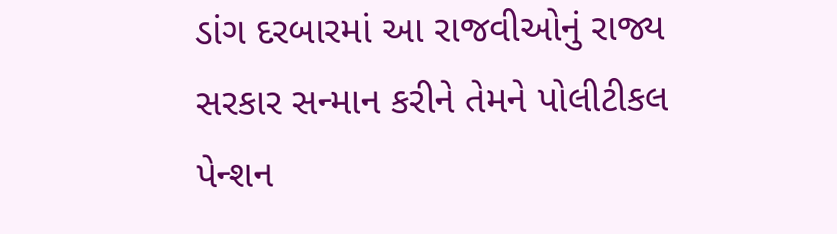ડાંગ દરબારમાં આ રાજવીઓનું રાજ્ય સરકાર સન્માન કરીને તેમને પોલીટીકલ પેન્શન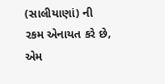(સાલીયાણાં) ની રકમ એનાયત કરે છે, એમ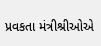પ્રવકતા મંત્રીશ્રીઓએ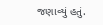જણાવ્યું હતું.